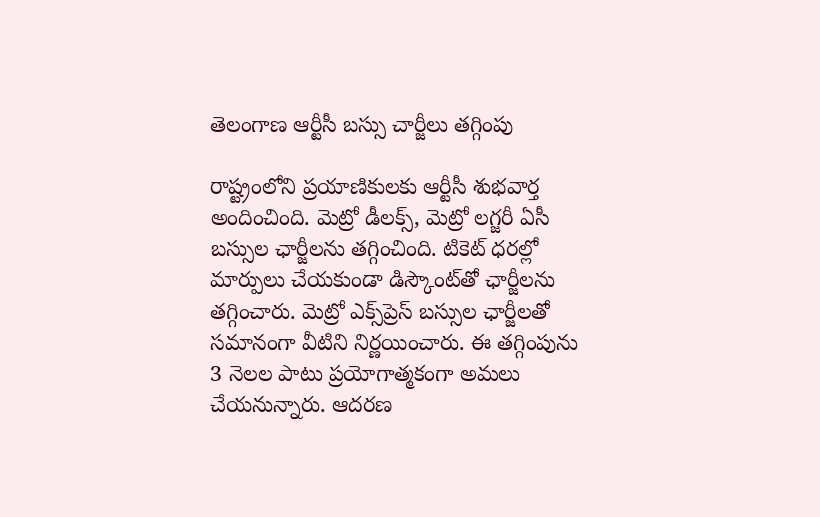తెలంగాణ ఆర్టీసీ బ‌స్సు చార్జీలు త‌గ్గింపు

రాష్ట్రంలోని ప్ర‌యాణికుల‌కు ఆర్టీసీ శుభవార్త అందించింది. మెట్రో డీలక్స్, మెట్రో లగ్జరీ ఏసీ బస్సుల ఛార్జీలను తగ్గించింది. టికెట్ ధరల్లో మార్పులు చేయకుండా డిస్కౌంట్‌తో ఛార్జీలను తగ్గించారు. మెట్రో ఎక్స్‌ప్రెస్ బస్సుల ఛార్జీలతో సమానంగా వీటిని నిర్ణయించారు. ఈ తగ్గింపును 3 నెలల పాటు ప్రయోగాత్మకంగా అమలు చేయనున్నారు. ఆదరణ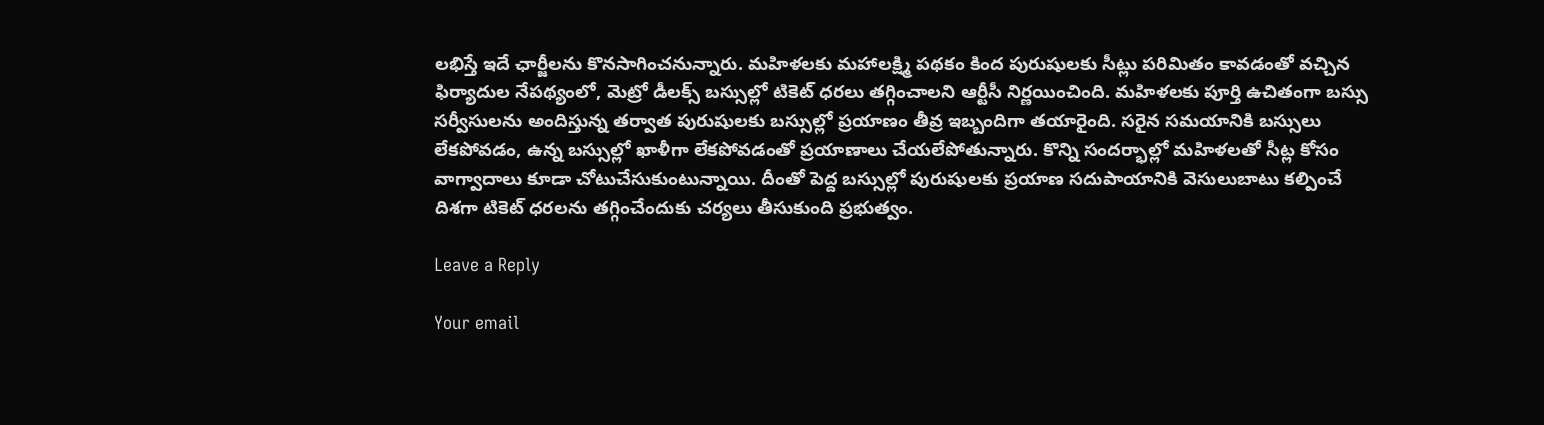లభిస్తే ఇదే ఛార్జీలను కొనసాగించనున్నారు. మహిళలకు మహాలక్ష్మి పథకం కింద పురుషులకు సీట్లు పరిమితం కావడంతో వచ్చిన ఫిర్యాదుల నేపథ్యంలో, మెట్రో డీలక్స్ బస్సుల్లో టికెట్ ధరలు తగ్గించాలని ఆర్టీసీ నిర్ణయించింది. మ‌హిళ‌ల‌కు పూర్తి ఉచితంగా బ‌స్సు స‌ర్వీసుల‌ను అందిస్తున్న త‌ర్వాత పురుషుల‌కు బ‌స్సుల్లో ప్ర‌యాణం తీవ్ర ఇబ్బందిగా త‌యారైంది. స‌రైన స‌మ‌యానికి బ‌స్సులు లేకపోవ‌డం, ఉన్న బ‌స్సుల్లో ఖాళీగా లేక‌పోవ‌డంతో ప్ర‌యాణాలు చేయ‌లేపోతున్నారు. కొన్ని సంద‌ర్భాల్లో మ‌హిళ‌ల‌తో సీట్ల కోసం వాగ్వాదాలు కూడా చోటుచేసుకుంటున్నాయి. దీంతో పెద్ద బ‌స్సుల్లో పురుషుల‌కు ప్ర‌యాణ స‌దుపాయానికి వెసులుబాటు క‌ల్పించే దిశ‌గా టికెట్ ధ‌ర‌ల‌ను త‌గ్గించేందుకు చ‌ర్య‌లు తీసుకుంది ప్ర‌భుత్వం.

Leave a Reply

Your email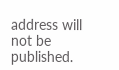address will not be published.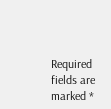Required fields are marked *